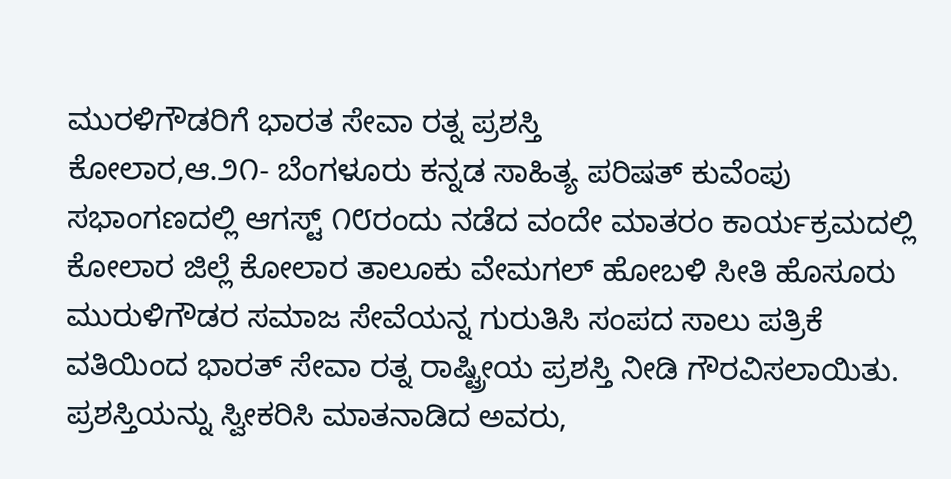ಮುರಳಿಗೌಡರಿಗೆ ಭಾರತ ಸೇವಾ ರತ್ನ ಪ್ರಶಸ್ತಿ
ಕೋಲಾರ,ಆ.೨೧- ಬೆಂಗಳೂರು ಕನ್ನಡ ಸಾಹಿತ್ಯ ಪರಿಷತ್ ಕುವೆಂಪು ಸಭಾಂಗಣದಲ್ಲಿ ಆಗಸ್ಟ್ ೧೮ರಂದು ನಡೆದ ವಂದೇ ಮಾತರಂ ಕಾರ್ಯಕ್ರಮದಲ್ಲಿ ಕೋಲಾರ ಜಿಲ್ಲೆ ಕೋಲಾರ ತಾಲೂಕು ವೇಮಗಲ್ ಹೋಬಳಿ ಸೀತಿ ಹೊಸೂರು ಮುರುಳಿಗೌಡರ ಸಮಾಜ ಸೇವೆಯನ್ನ ಗುರುತಿಸಿ ಸಂಪದ ಸಾಲು ಪತ್ರಿಕೆ ವತಿಯಿಂದ ಭಾರತ್ ಸೇವಾ ರತ್ನ ರಾಷ್ಟ್ರೀಯ ಪ್ರಶಸ್ತಿ ನೀಡಿ ಗೌರವಿಸಲಾಯಿತು.
ಪ್ರಶಸ್ತಿಯನ್ನು ಸ್ವೀಕರಿಸಿ ಮಾತನಾಡಿದ ಅವರು,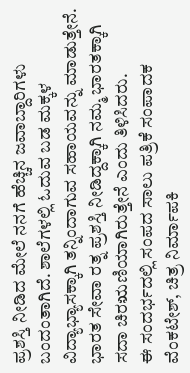ಪ್ರಶಸ್ತಿ ನೀಡಿದ ಮೇಲೆ ನನಗೆ ಹೆಚ್ಚಿನ ಜವಾಬ್ದಾರಿಗಳು ಬಂದಂತಾಗಿದೆ. ಶಾಲೆಗಳಲ್ಲಿ ಓದುವ ಬಡ ಮಕ್ಕಳ ವಿದ್ಯಾಭ್ಯಾಸಕ್ಕಾಗಿ ತನ್ನಿಂದಾಗುವ ಸಹಾಯವನ್ನು ಮಾಡುತ್ತೇನೆ. ಭಾರತ ಸೇವಾ ರತ್ನ ಪ್ರಶಸ್ತಿ ನೀಡಿದ್ದಕ್ಕಾಗಿ ನಮ್ಮ ಭಾರತಕ್ಕಾಗಿ ಸದಾ ಚಿರಋಣಿಯಾಗಿರುತ್ತೇನೆ ಎಂದು ತಿಳಿಸಿದರು.
ಈ ಸಂದರ್ಭದಲ್ಲಿ ಸಂಪದ ಸಾಲು ಪತ್ರಿಕೆ ಸಂಪಾದಕ ವೆಂಕಟೇಶ್, ಚಿತ್ರ ನಿರ್ಮಾಪಕಿ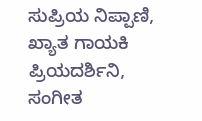ಸುಪ್ರಿಯ ನಿಪ್ಪಾಣಿ, ಖ್ಯಾತ ಗಾಯಕಿ ಪ್ರಿಯದರ್ಶಿನಿ, ಸಂಗೀತ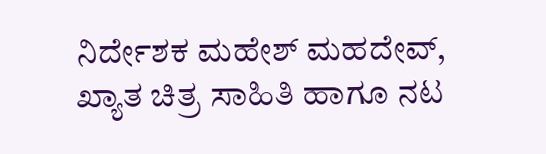ನಿರ್ದೇಶಕ ಮಹೇಶ್ ಮಹದೇವ್, ಖ್ಯಾತ ಚಿತ್ರ ಸಾಹಿತಿ ಹಾಗೂ ನಟ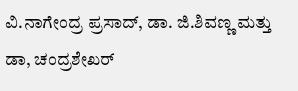ವಿ.ನಾಗೇಂದ್ರ ಪ್ರಸಾದ್, ಡಾ. ಜಿ.ಶಿವಣ್ಣ ಮತ್ತು ಡಾ, ಚಂದ್ರಶೇಖರ್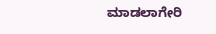ಮಾಡಲಾಗೇರಿ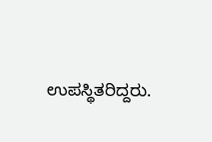ಉಪಸ್ಥಿತರಿದ್ದರು.